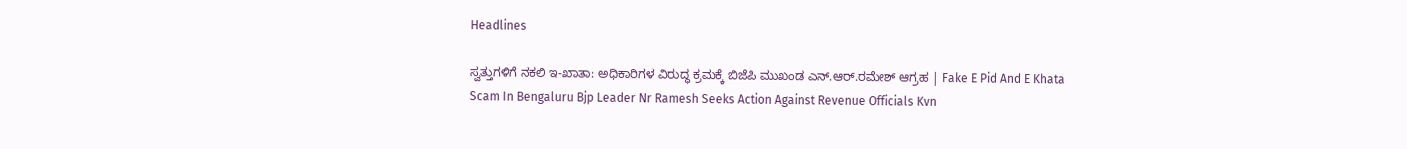Headlines

ಸ್ವತ್ತುಗಳಿಗೆ ನಕಲಿ ಇ-ಖಾತಾ: ಅಧಿಕಾರಿಗಳ ವಿರುದ್ಧ ಕ್ರಮಕ್ಕೆ ಬಿಜೆಪಿ ಮುಖಂಡ ಎನ್‌.ಆರ್‌.ರಮೇಶ್‌ ಆಗ್ರಹ | Fake E Pid And E Khata Scam In Bengaluru Bjp Leader Nr Ramesh Seeks Action Against Revenue Officials Kvn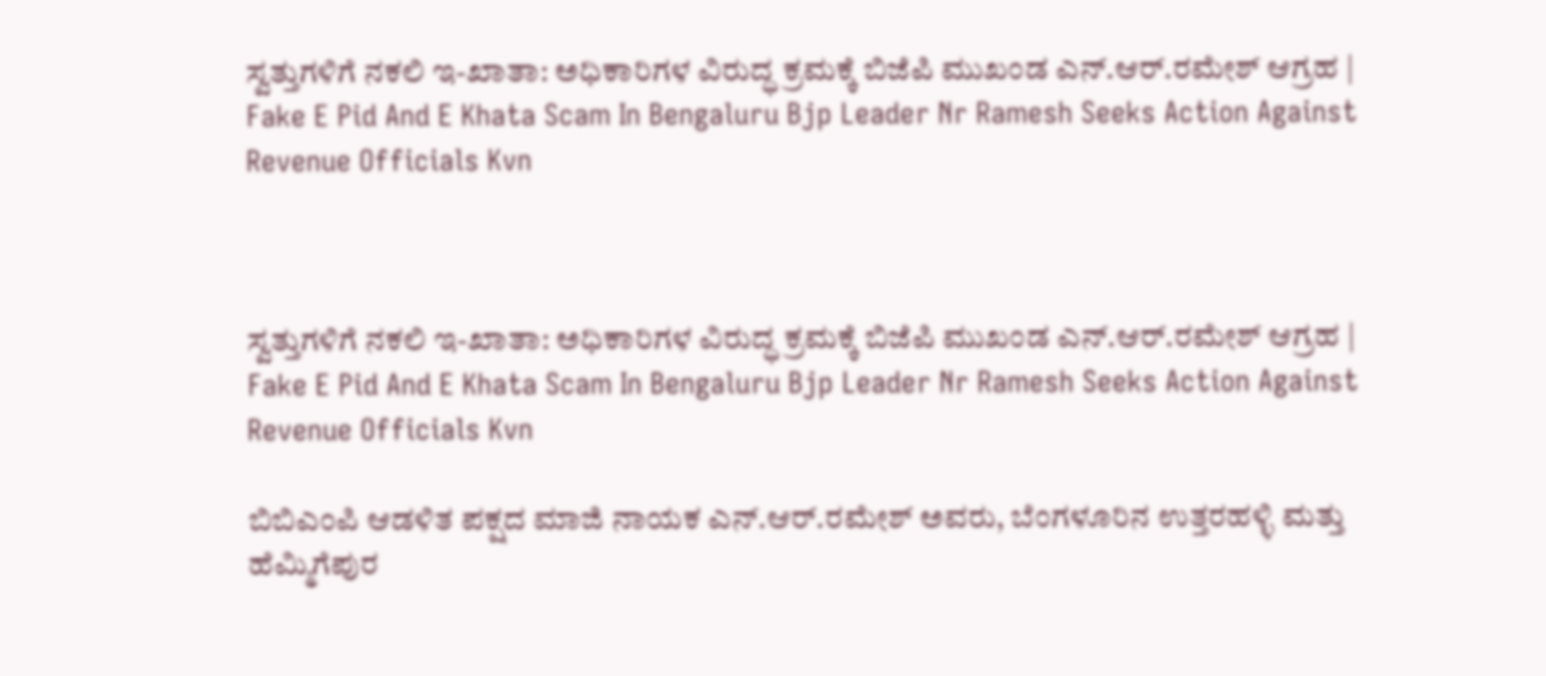ಸ್ವತ್ತುಗಳಿಗೆ ನಕಲಿ ಇ-ಖಾತಾ: ಅಧಿಕಾರಿಗಳ ವಿರುದ್ಧ ಕ್ರಮಕ್ಕೆ ಬಿಜೆಪಿ ಮುಖಂಡ ಎನ್‌.ಆರ್‌.ರಮೇಶ್‌ ಆಗ್ರಹ | Fake E Pid And E Khata Scam In Bengaluru Bjp Leader Nr Ramesh Seeks Action Against Revenue Officials Kvn



ಸ್ವತ್ತುಗಳಿಗೆ ನಕಲಿ ಇ-ಖಾತಾ: ಅಧಿಕಾರಿಗಳ ವಿರುದ್ಧ ಕ್ರಮಕ್ಕೆ ಬಿಜೆಪಿ ಮುಖಂಡ ಎನ್‌.ಆರ್‌.ರಮೇಶ್‌ ಆಗ್ರಹ | Fake E Pid And E Khata Scam In Bengaluru Bjp Leader Nr Ramesh Seeks Action Against Revenue Officials Kvn

ಬಿಬಿಎಂಪಿ ಆಡಳಿತ ಪಕ್ಷದ ಮಾಜಿ ನಾಯಕ ಎನ್‌.ಆರ್‌.ರಮೇಶ್‌ ಅವರು, ಬೆಂಗಳೂರಿನ ಉತ್ತರಹಳ್ಳಿ ಮತ್ತು ಹೆಮ್ಮಿಗೆಪುರ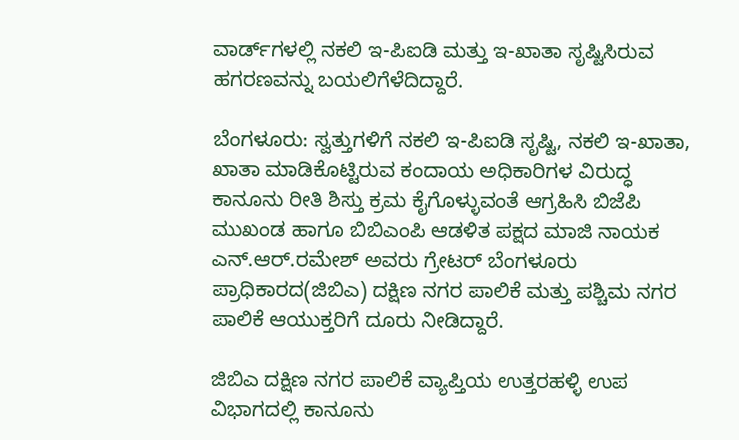ವಾರ್ಡ್‌ಗಳಲ್ಲಿ ನಕಲಿ ಇ-ಪಿಐಡಿ ಮತ್ತು ಇ-ಖಾತಾ ಸೃಷ್ಟಿಸಿರುವ ಹಗರಣವನ್ನು ಬಯಲಿಗೆಳೆದಿದ್ದಾರೆ.

ಬೆಂಗಳೂರು: ಸ್ವತ್ತುಗಳಿಗೆ ನಕಲಿ ಇ-ಪಿಐಡಿ ಸೃಷ್ಟಿ, ನಕಲಿ ಇ-ಖಾತಾ, ಖಾತಾ ಮಾಡಿಕೊಟ್ಟಿರುವ ಕಂದಾಯ ಅಧಿಕಾರಿಗಳ ವಿರುದ್ಧ ಕಾನೂನು ರೀತಿ ಶಿಸ್ತು ಕ್ರಮ ಕೈಗೊಳ್ಳುವಂತೆ ಆಗ್ರಹಿಸಿ ಬಿಜೆಪಿ ಮುಖಂಡ ಹಾಗೂ ಬಿಬಿಎಂಪಿ ಆಡಳಿತ ಪಕ್ಷದ ಮಾಜಿ ನಾಯಕ ಎನ್‌.ಆರ್‌.ರಮೇಶ್‌ ಅವರು ಗ್ರೇಟರ್‌ ಬೆಂಗಳೂರು ಪ್ರಾಧಿಕಾರದ(ಜಿಬಿಎ) ದಕ್ಷಿಣ ನಗರ ಪಾಲಿಕೆ ಮತ್ತು ಪಶ್ಚಿಮ ನಗರ ಪಾಲಿಕೆ ಆಯುಕ್ತರಿಗೆ ದೂರು ನೀಡಿದ್ದಾರೆ.

ಜಿಬಿಎ ದಕ್ಷಿಣ ನಗರ ಪಾಲಿಕೆ ವ್ಯಾಪ್ತಿಯ ಉತ್ತರಹಳ್ಳಿ ಉಪ ವಿಭಾಗದಲ್ಲಿ ಕಾನೂನು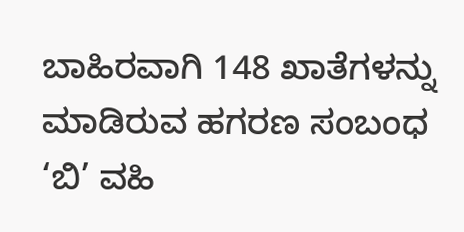ಬಾಹಿರವಾಗಿ 148 ಖಾತೆಗಳನ್ನು ಮಾಡಿರುವ ಹಗರಣ ಸಂಬಂಧ ‘ಬಿ’ ವಹಿ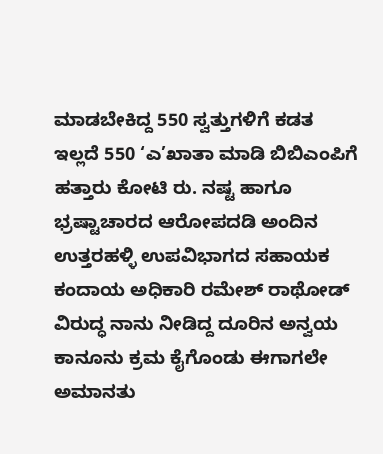ಮಾಡಬೇಕಿದ್ದ 550 ಸ್ವತ್ತುಗಳಿಗೆ ಕಡತ ಇಲ್ಲದೆ 550 ‘ಎ’ಖಾತಾ ಮಾಡಿ ಬಿಬಿಎಂಪಿಗೆ ಹತ್ತಾರು ಕೋಟಿ ರು. ನಷ್ಟ ಹಾಗೂ ಭ್ರಷ್ಟಾಚಾರದ ಆರೋಪದಡಿ ಅಂದಿನ ಉತ್ತರಹಳ್ಳಿ ಉಪವಿಭಾಗದ ಸಹಾಯಕ ಕಂದಾಯ ಅಧಿಕಾರಿ ರಮೇಶ್ ರಾಥೋಡ್‌ ವಿರುದ್ಧ ನಾನು ನೀಡಿದ್ದ ದೂರಿನ ಅನ್ವಯ ಕಾನೂನು ಕ್ರಮ ಕೈಗೊಂಡು ಈಗಾಗಲೇ ಅಮಾನತು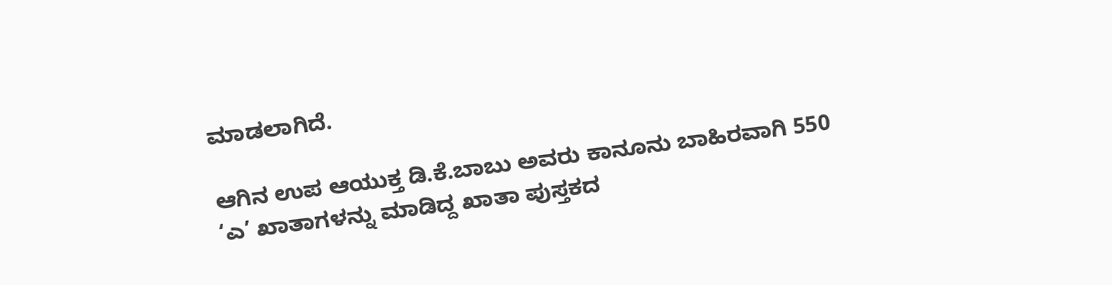ಮಾಡಲಾಗಿದೆ.

ಆಗಿನ ಉಪ ಆಯುಕ್ತ ಡಿ.ಕೆ.ಬಾಬು ಅವರು ಕಾನೂನು ಬಾಹಿರವಾಗಿ 550 ‘ಎ’ ಖಾತಾಗಳನ್ನು ಮಾಡಿದ್ದ ಖಾತಾ ಪುಸ್ತಕದ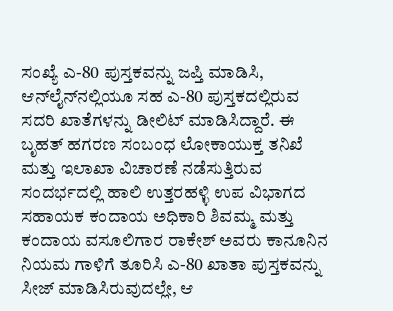ಸಂಖ್ಯೆ ಎ-80 ಪುಸ್ತಕವನ್ನು ಜಪ್ತಿ ಮಾಡಿಸಿ, ಆನ್‌ಲೈನ್‌ನಲ್ಲಿಯೂ ಸಹ ಎ-80 ಪುಸ್ತಕದಲ್ಲಿರುವ ಸದರಿ ಖಾತೆಗಳನ್ನು ಡೀಲಿಟ್‌ ಮಾಡಿಸಿದ್ದಾರೆ. ಈ ಬೃಹತ್‌ ಹಗರಣ ಸಂಬಂಧ ಲೋಕಾಯುಕ್ತ ತನಿಖೆ ಮತ್ತು ಇಲಾಖಾ ವಿಚಾರಣೆ ನಡೆಸುತ್ತಿರುವ ಸಂದರ್ಭದಲ್ಲಿ ಹಾಲಿ ಉತ್ತರಹಳ್ಳಿ ಉಪ ವಿಭಾಗದ ಸಹಾಯಕ ಕಂದಾಯ ಅಧಿಕಾರಿ ಶಿವಮ್ಮ ಮತ್ತು ಕಂದಾಯ ವಸೂಲಿಗಾರ ರಾಕೇಶ್‌ ಅವರು ಕಾನೂನಿನ ನಿಯಮ ಗಾಳಿಗೆ ತೂರಿಸಿ ಎ-80 ಖಾತಾ ಪುಸ್ತಕವನ್ನು ಸೀಜ್‌ ಮಾಡಿಸಿರುವುದಲ್ಲೇ, ಆ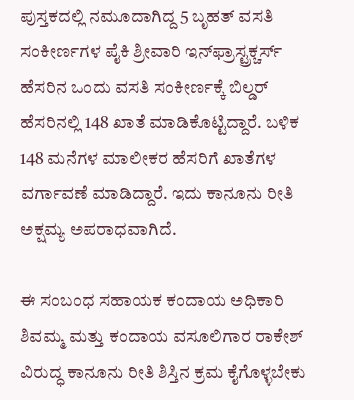ಪುಸ್ತಕದಲ್ಲಿ ನಮೂದಾಗಿದ್ದ 5 ಬೃಹತ್‌ ವಸತಿ ಸಂಕೀರ್ಣಗಳ ಪೈಕಿ ಶ್ರೀವಾರಿ ಇನ್‌ಫ್ರಾಸ್ಟ್ರಕ್ಚರ್ಸ್‌ ಹೆಸರಿನ ಒಂದು ವಸತಿ ಸಂಕೀರ್ಣಕ್ಕೆ ಬಿಲ್ಡರ್‌ ಹೆಸರಿನಲ್ಲಿ 148 ಖಾತೆ ಮಾಡಿಕೊಟ್ಟಿದ್ದಾರೆ. ಬಳಿಕ 148 ಮನೆಗಳ ಮಾಲೀಕರ ಹೆಸರಿಗೆ ಖಾತೆಗಳ ವರ್ಗಾವಣೆ ಮಾಡಿದ್ದಾರೆ. ಇದು ಕಾನೂನು ರೀತಿ ಅಕ್ಷಮ್ಯ ಅಪರಾಧವಾಗಿದೆ.

ಈ ಸಂಬಂಧ ಸಹಾಯಕ ಕಂದಾಯ ಅಧಿಕಾರಿ ಶಿವಮ್ಮ ಮತ್ತು ಕಂದಾಯ ವಸೂಲಿಗಾರ ರಾಕೇಶ್‌ ವಿರುದ್ಧ ಕಾನೂನು ರೀತಿ ಶಿಸ್ತಿನ ಕ್ರಮ ಕೈಗೊಳ್ಳಬೇಕು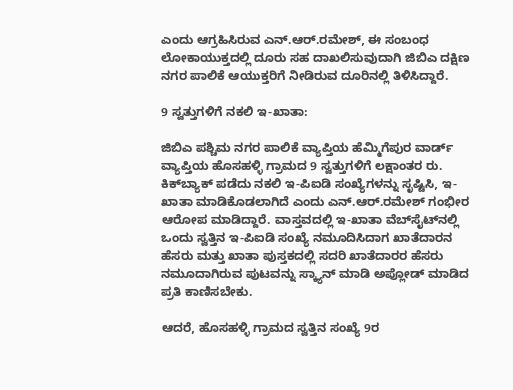ಎಂದು ಆಗ್ರಹಿಸಿರುವ ಎನ್‌.ಆರ್‌.ರಮೇಶ್‌, ಈ ಸಂಬಂಧ ಲೋಕಾಯುಕ್ತದಲ್ಲಿ ದೂರು ಸಹ ದಾಖಲಿಸುವುದಾಗಿ ಜಿಬಿಎ ದಕ್ಷಿಣ ನಗರ ಪಾಲಿಕೆ ಆಯುಕ್ತರಿಗೆ ನೀಡಿರುವ ದೂರಿನಲ್ಲಿ ತಿಳಿಸಿದ್ದಾರೆ.

9 ಸ್ವತ್ತುಗಳಿಗೆ ನಕಲಿ ಇ-ಖಾತಾ:

ಜಿಬಿಎ ಪಶ್ಚಿಮ ನಗರ ಪಾಲಿಕೆ ವ್ಯಾಪ್ತಿಯ ಹೆಮ್ಮಿಗೆಪುರ ವಾರ್ಡ್‌ ವ್ಯಾಪ್ತಿಯ ಹೊಸಹಳ್ಳಿ ಗ್ರಾಮದ 9 ಸ್ವತ್ತುಗಳಿಗೆ ಲಕ್ಷಾಂತರ ರು. ಕಿಕ್‌ಬ್ಯಾಕ್‌ ಪಡೆದು ನಕಲಿ ಇ-ಪಿಐಡಿ ಸಂಖ್ಯೆಗಳನ್ನು ಸೃಷ್ಟಿಸಿ, ಇ-ಖಾತಾ ಮಾಡಿಕೊಡಲಾಗಿದೆ ಎಂದು ಎನ್‌.ಆರ್‌.ರಮೇಶ್‌ ಗಂಭೀರ ಆರೋಪ ಮಾಡಿದ್ದಾರೆ. ವಾಸ್ತವದಲ್ಲಿ ಇ-ಖಾತಾ ವೆಬ್‌ಸೈಟ್‌ನಲ್ಲಿ ಒಂದು ಸ್ವತ್ತಿನ ಇ-ಪಿಐಡಿ ಸಂಖ್ಯೆ ನಮೂದಿಸಿದಾಗ ಖಾತೆದಾರನ ಹೆಸರು ಮತ್ತು ಖಾತಾ ಪುಸ್ತಕದಲ್ಲಿ ಸದರಿ ಖಾತೆದಾರರ ಹೆಸರು ನಮೂದಾಗಿರುವ ಪುಟವನ್ನು ಸ್ಕ್ಯಾನ್‌ ಮಾಡಿ ಅಪ್ಲೋಡ್‌ ಮಾಡಿದ ಪ್ರತಿ ಕಾಣಿಸಬೇಕು.

ಆದರೆ, ಹೊಸಹಳ್ಳಿ ಗ್ರಾಮದ ಸ್ವತ್ತಿನ ಸಂಖ್ಯೆ 9ರ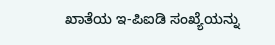ಖಾತೆಯ ಇ-ಪಿಐಡಿ ಸಂಖ್ಯೆಯನ್ನು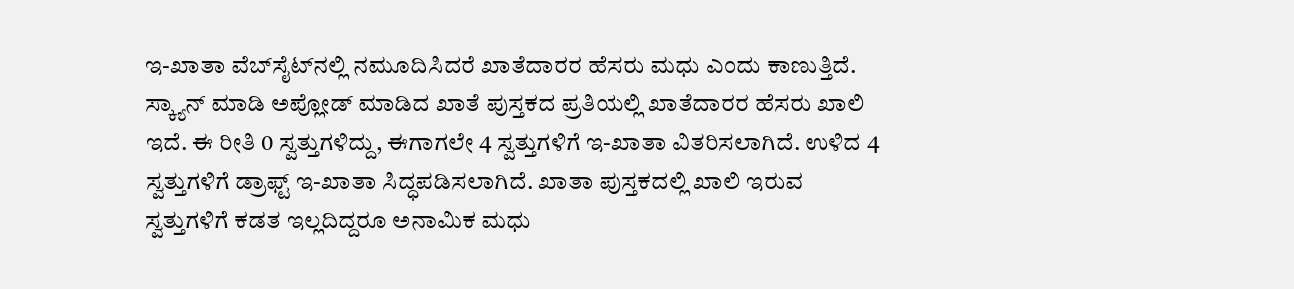ಇ-ಖಾತಾ ವೆಬ್‌ಸೈಟ್‌ನಲ್ಲಿ ನಮೂದಿಸಿದರೆ ಖಾತೆದಾರರ ಹೆಸರು ಮಧು ಎಂದು ಕಾಣುತ್ತಿದೆ. ಸ್ಕ್ಯಾನ್‌ ಮಾಡಿ ಅಪ್ಲೋಡ್‌ ಮಾಡಿದ ಖಾತೆ ಪುಸ್ತಕದ ಪ್ರತಿಯಲ್ಲಿ ಖಾತೆದಾರರ ಹೆಸರು ಖಾಲಿ ಇದೆ. ಈ ರೀತಿ 0 ಸ್ವತ್ತುಗಳಿದ್ದು, ಈಗಾಗಲೇ 4 ಸ್ವತ್ತುಗಳಿಗೆ ಇ-ಖಾತಾ ವಿತರಿಸಲಾಗಿದೆ. ಉಳಿದ 4 ಸ್ವತ್ತುಗಳಿಗೆ ಡ್ರಾಫ್ಟ್‌ ಇ-ಖಾತಾ ಸಿದ್ಧಪಡಿಸಲಾಗಿದೆ. ಖಾತಾ ಪುಸ್ತಕದಲ್ಲಿ ಖಾಲಿ ಇರುವ ಸ್ವತ್ತುಗಳಿಗೆ ಕಡತ ಇಲ್ಲದಿದ್ದರೂ ಅನಾಮಿಕ ಮಧು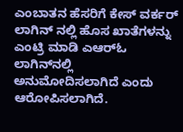ಎಂಬಾತನ ಹೆಸರಿಗೆ ಕೇಸ್‌ ವರ್ಕರ್‌ ಲಾಗಿನ್‌ ನಲ್ಲಿ ಹೊಸ ಖಾತೆಗಳನ್ನು ಎಂಟ್ರಿ ಮಾಡಿ ಎಆರ್‌ಓ ಲಾಗಿನ್‌ನಲ್ಲಿ ಅನುಮೋದಿಸಲಾಗಿದೆ ಎಂದು ಆರೋಪಿಸಲಾಗಿದೆ.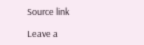Source link

Leave a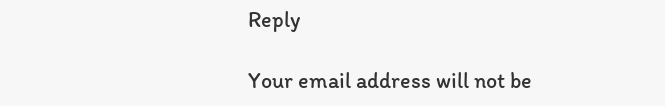Reply

Your email address will not be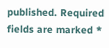published. Required fields are marked *